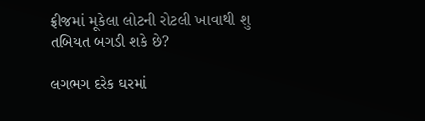ફ્રીજમાં મૂકેલા લોટની રોટલી ખાવાથી શુ તબિયત બગડી શકે છે?

લગભગ દરેક ઘરમાં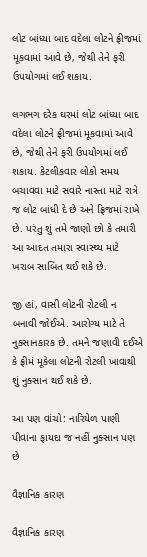લોટ બાંધ્યા બાદ વદેલા લોટને ફ્રીજમાં મૂકવામાં આવે છે, જેથી તેને ફરી ઉપયોગમાં લઈ શકાય.

લગભગ દરેક ઘરમાં લોટ બાંધ્યા બાદ વદેલા લોટને ફ્રીજમાં મૂકવામાં આવે છે, જેથી તેને ફરી ઉપયોગમાં લઈ શકાય. કેટલીકવાર લોકો સમય બચાવવા માટે સવારે નાસ્તા માટે રાત્રે જ લોટ બાંધી દે છે અને ફ્રિજમાં રાખે છે. પરંતુ શું તમે જાણો છો કે તમારી આ આદત તમારા સ્વાસ્થ્ય માટે ખરાબ સાબિત થઈ શકે છે.

જી હાં, વાસી લોટની રોટલી ન બનાવી જોઈએ. આરોગ્ય માટે તે નુક્સાનકારક છે. તમને જણાવી દઈએ કે ફ્રીમં મૂકેલા લોટની રોટલી ખાવાથી શું નુક્સાન થઈ શકે છે.

આ પણ વાંચો: નારિયેળ પાણી પીવાના ફાયદા જ નહીં નુક્સાન પણ છે

વૈજ્ઞાનિક કારણ

વૈજ્ઞાનિક કારણ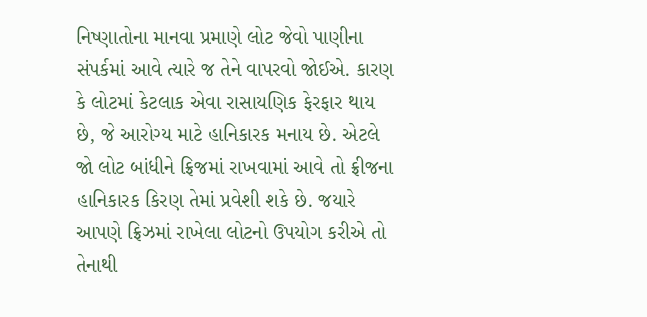નિષ્ણાતોના માનવા પ્રમાણે લોટ જેવો પાણીના સંપર્કમાં આવે ત્યારે જ તેને વાપરવો જોઈએ. કારણ કે લોટમાં કેટલાક એવા રાસાયણિક ફેરફાર થાય છે, જે આરોગ્ય માટે હાનિકારક મનાય છે. એટલે જો લોટ બાંધીને ફ્રિજમાં રાખવામાં આવે તો ફ્રીજના હાનિકારક કિરણ તેમાં પ્રવેશી શકે છે. જયારે આપણે ફ્રિઝમાં રાખેલા લોટનો ઉપયોગ કરીએ તો તેનાથી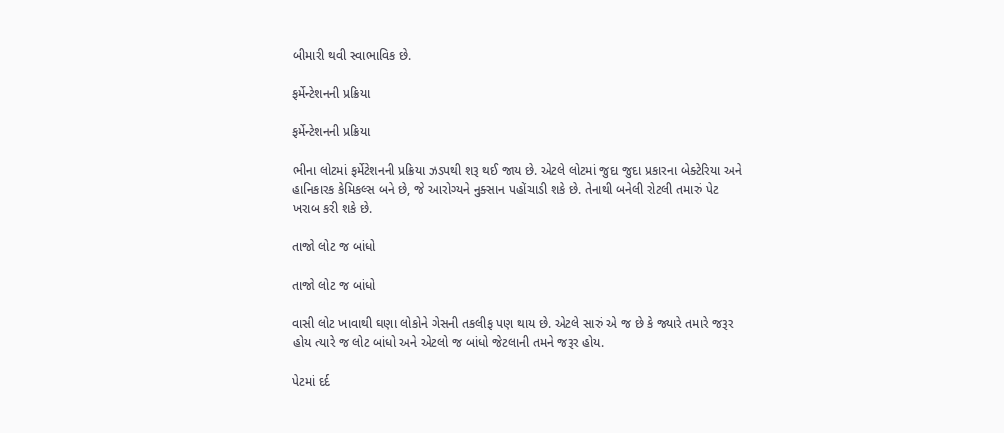બીમારી થવી સ્વાભાવિક છે.

ફર્મેન્ટેશનની પ્રક્રિયા

ફર્મેન્ટેશનની પ્રક્રિયા

ભીના લોટમાં ફર્મેટેશનની પ્રક્રિયા ઝડપથી શરૂ થઈ જાય છે. એટલે લોટમાં જુદા જુદા પ્રકારના બેક્ટેરિયા અને હાનિકારક કેમિકલ્સ બને છે, જે આરોગ્યને નુક્સાન પહોંચાડી શકે છે. તેનાથી બનેલી રોટલી તમારું પેટ ખરાબ કરી શકે છે.

તાજો લોટ જ બાંધો

તાજો લોટ જ બાંધો

વાસી લોટ ખાવાથી ઘણા લોકોને ગેસની તકલીફ પણ થાય છે. એટલે સારું એ જ છે કે જ્યારે તમારે જરૂર હોય ત્યારે જ લોટ બાંધો અને એટલો જ બાંધો જેટલાની તમને જરૂર હોય.

પેટમાં દર્દ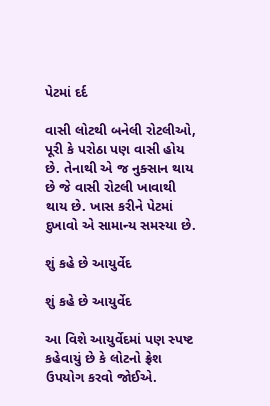પેટમાં દર્દ

વાસી લોટથી બનેલી રોટલીઓ, પૂરી કે પરોઠા પણ વાસી હોય છે. તેનાથી એ જ નુક્સાન થાય છે જે વાસી રોટલી ખાવાથી થાય છે. ખાસ કરીને પેટમાં દુખાવો એ સામાન્ય સમસ્યા છે.

શું કહે છે આયુર્વેદ

શું કહે છે આયુર્વેદ

આ વિશે આયુર્વેદમાં પણ સ્પષ્ટ કહેવાયું છે કે લોટનો ફ્રેશ ઉપયોગ કરવો જોઈએ.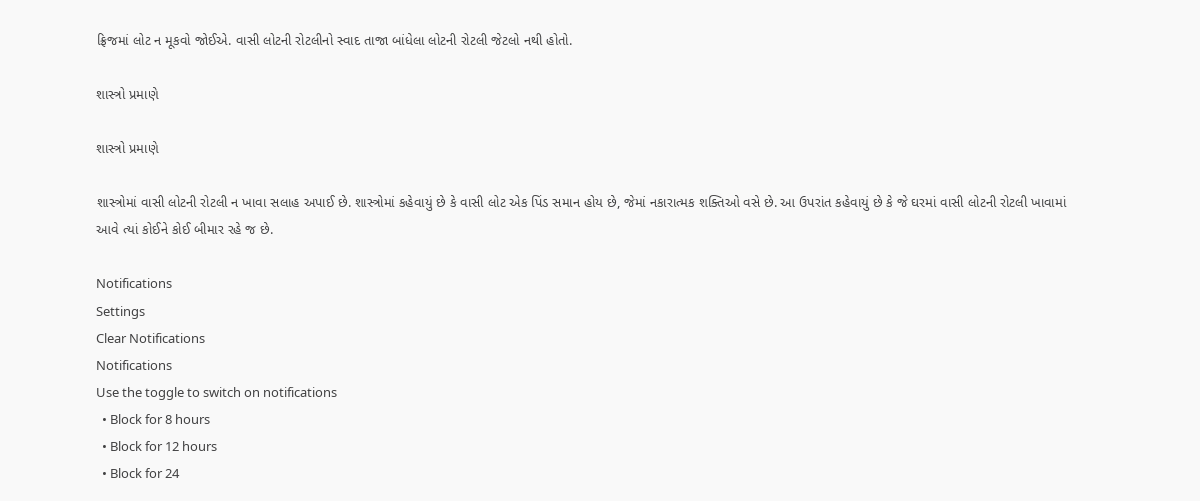ફ્રિજમાં લોટ ન મૂકવો જોઈએ. વાસી લોટની રોટલીનો સ્વાદ તાજા બાંધેલા લોટની રોટલી જેટલો નથી હોતો.

શાસ્ત્રો પ્રમાણે

શાસ્ત્રો પ્રમાણે

શાસ્ત્રોમાં વાસી લોટની રોટલી ન ખાવા સલાહ અપાઈ છે. શાસ્ત્રોમાં કહેવાયું છે કે વાસી લોટ એક પિંડ સમાન હોય છે, જેમાં નકારાત્મક શક્તિઓ વસે છે. આ ઉપરાંત કહેવાયું છે કે જે ઘરમાં વાસી લોટની રોટલી ખાવામાં આવે ત્યાં કોઈને કોઈ બીમાર રહે જ છે.

Notifications
Settings
Clear Notifications
Notifications
Use the toggle to switch on notifications
  • Block for 8 hours
  • Block for 12 hours
  • Block for 24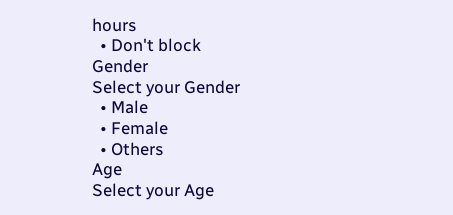hours
  • Don't block
Gender
Select your Gender
  • Male
  • Female
  • Others
Age
Select your Age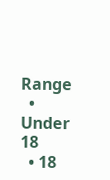Range
  • Under 18
  • 18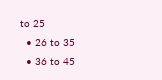to 25
  • 26 to 35
  • 36 to 45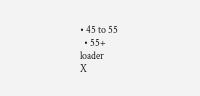• 45 to 55
  • 55+
loader
X